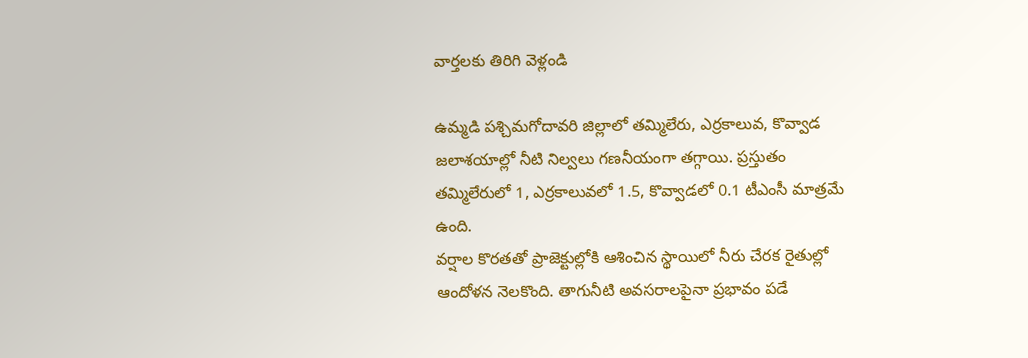వార్తలకు తిరిగి వెళ్లండి

ఉమ్మడి పశ్చిమగోదావరి జిల్లాలో తమ్మిలేరు, ఎర్రకాలువ, కొవ్వాడ జలాశయాల్లో నీటి నిల్వలు గణనీయంగా తగ్గాయి. ప్రస్తుతం తమ్మిలేరులో 1, ఎర్రకాలువలో 1.5, కొవ్వాడలో 0.1 టీఎంసీ మాత్రమే ఉంది.
వర్షాల కొరతతో ప్రాజెక్టుల్లోకి ఆశించిన స్థాయిలో నీరు చేరక రైతుల్లో ఆందోళన నెలకొంది. తాగునీటి అవసరాలపైనా ప్రభావం పడే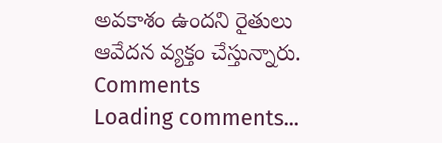అవకాశం ఉందని రైతులు ఆవేదన వ్యక్తం చేస్తున్నారు.
Comments
Loading comments...